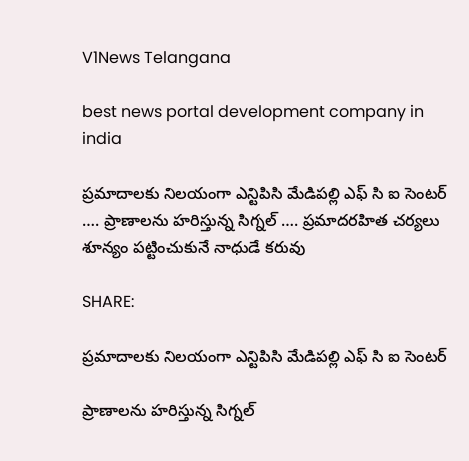V1News Telangana

best news portal development company in india

ప్రమాదాలకు నిలయంగా ఎన్టిపిసి మేడిపల్లి ఎఫ్ సి ఐ సెంటర్  …. ప్రాణాలను హరిస్తున్న సిగ్నల్ …. ప్రమాదరహిత చర్యలు శూన్యం పట్టించుకునే నాధుడే కరువు

SHARE:

ప్రమాదాలకు నిలయంగా ఎన్టిపిసి మేడిపల్లి ఎఫ్ సి ఐ సెంటర్

ప్రాణాలను హరిస్తున్న సిగ్నల్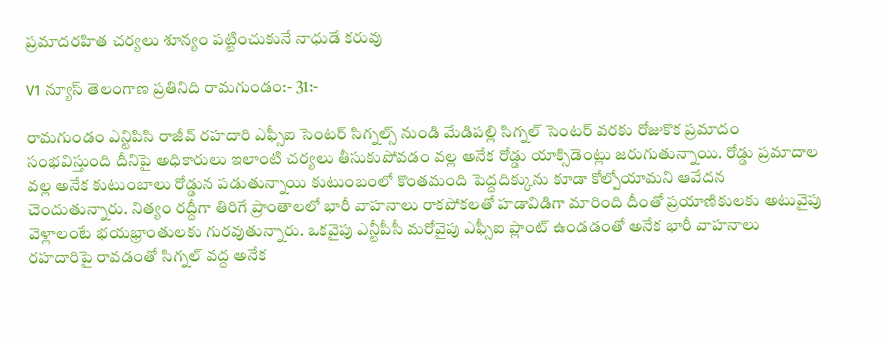ప్రమాదరహిత చర్యలు శూన్యం పట్టించుకునే నాధుడే కరువు

V1 న్యూస్ తెలంగాణ ప్రతినిది రామగుండం:- 31:-

రామగుండం ఎన్టిపిసి రాజీవ్ రహదారి ఎఫ్సీఐ సెంటర్ సిగ్నల్స్ నుండి మేడిపల్లి సిగ్నల్ సెంటర్ వరకు రోజుకొక ప్రమాదం సంభవిస్తుంది దీనిపై అధికారులు ఇలాంటి చర్యలు తీసుకుపోవడం వల్ల అనేక రోడ్డు యాక్సిడెంట్లు జరుగుతున్నాయి. రోడ్డు ప్రమాదాల వల్ల అనేక కుటుంబాలు రోడ్డున పడుతున్నాయి కుటుంబంలో కొంతమంది పెద్దదిక్కును కూడా కోల్పోయామని ఆవేదన చెందుతున్నారు. నిత్యం రద్దీగా తిరిగే ప్రాంతాలలో భారీ వాహనాలు రాకపోకలతో హడావిడిగా మారింది దీంతో ప్రయాణికులకు అటువైపు వెళ్లాలంటే భయభ్రాంతులకు గురవుతున్నారు. ఒకవైపు ఎన్టీపీసీ మరోవైపు ఎఫ్సీఐ ప్లాంట్ ఉండడంతో అనేక భారీ వాహనాలు రహదారిపై రావడంతో సిగ్నల్ వద్ద అనేక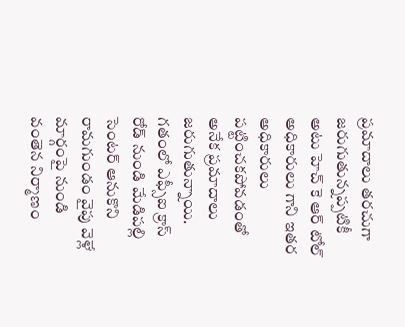ప్రమాదాలు తరచుగా జరుగుతున్నప్పటికీ అటు హెచ్ కె ఆర్ టోల్ అధికారులు గాని ఇతర అధికారులు పట్టించకపోవడంతో అనేక ప్రమాదాలు జరుగుతున్నాయి. గతంలో ఎఫ్సీఐ క్రాస్ రోడ్ నుండి మేడిపల్లి సెంటర్ ఆనుకొని రామగుండం వైపు వెళ్లే మార్గంపై నుండి వంతెన నిర్మాణం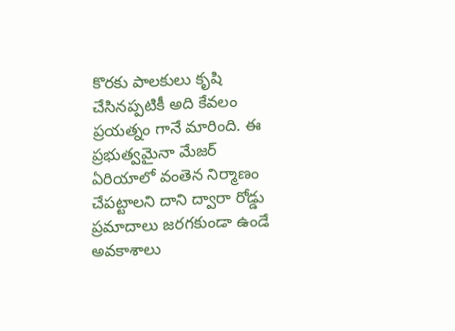కొరకు పాలకులు కృషి చేసినప్పటికీ అది కేవలం ప్రయత్నం గానే మారింది. ఈ ప్రభుత్వమైనా మేజర్ ఏరియాలో వంతెన నిర్మాణం చేపట్టాలని దాని ద్వారా రోడ్డు ప్రమాదాలు జరగకుండా ఉండే అవకాశాలు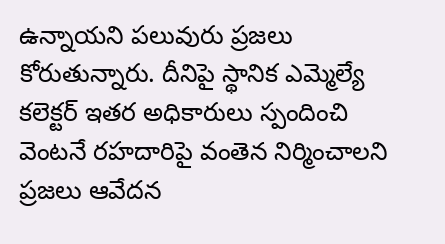ఉన్నాయని పలువురు ప్రజలు కోరుతున్నారు. దీనిపై స్థానిక ఎమ్మెల్యే కలెక్టర్ ఇతర అధికారులు స్పందించి వెంటనే రహదారిపై వంతెన నిర్మించాలని ప్రజలు ఆవేదన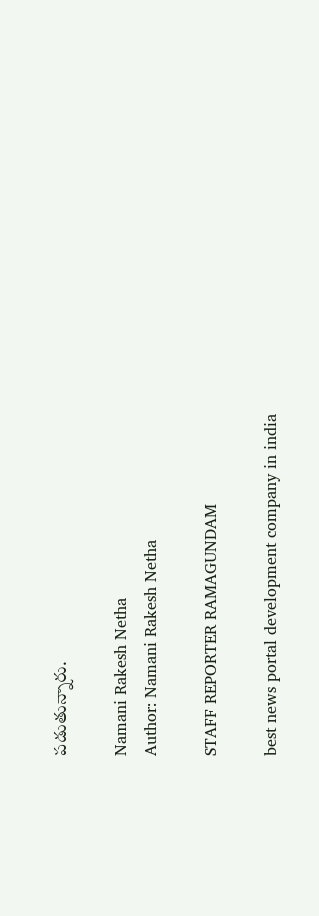పడుతున్నారు.

Namani Rakesh Netha
Author: Namani Rakesh Netha

STAFF REPORTER RAMAGUNDAM

best news portal development company in india